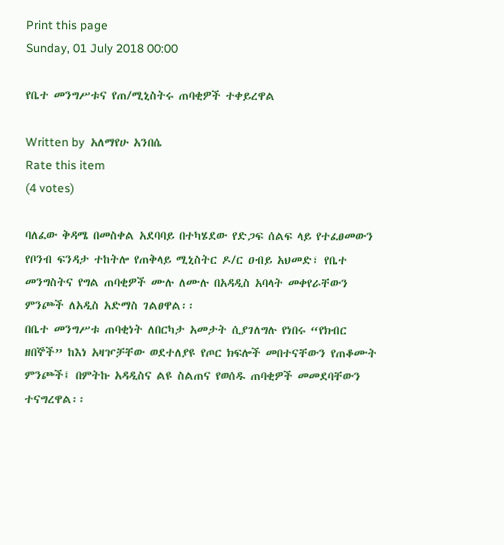Print this page
Sunday, 01 July 2018 00:00

የቤተ መንግሥቱና የጠ/ሚኒስትሩ ጠባቂዎች ተቀይረዋል

Written by  አለማየሁ አንበሴ
Rate this item
(4 votes)

ባለፈው ቅዳሜ በመስቀል አደባባይ በተካሄደው የድጋፍ ሰልፍ ላይ የተፈፀመውን የቦንብ ፍንዳታ ተከትሎ የጠቅላይ ሚኒስትር ዶ/ር ዐብይ አህመድ፣ የቤተ መንግስትና የግል ጠባቂዎች ሙሉ ለሙሉ በአዳዲስ አባላት መቀየራቸውን ምንጮች ለአዲስ አድማስ ገልፀዋል፡፡
በቤተ መንግሥቱ ጠባቂነት ለበርካታ አመታት ሲያገለግሉ የነበሩ “የክብር ዘበኞች” ከእነ አዛዦቻቸው ወደተለያዩ የጦር ክፍሎች መበተናቸውን የጠቆሙት ምንጮች፤ በምትኩ አዳዲስና ልዩ ስልጠና የወሰዱ ጠባቂዎች መመደባቸውን ተናግረዋል፡፡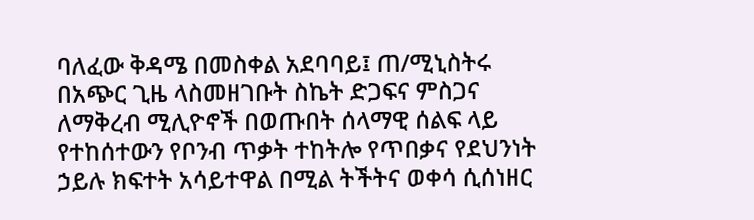ባለፈው ቅዳሜ በመስቀል አደባባይ፤ ጠ/ሚኒስትሩ በአጭር ጊዜ ላስመዘገቡት ስኬት ድጋፍና ምስጋና ለማቅረብ ሚሊዮኖች በወጡበት ሰላማዊ ሰልፍ ላይ የተከሰተውን የቦንብ ጥቃት ተከትሎ የጥበቃና የደህንነት     ኃይሉ ክፍተት አሳይተዋል በሚል ትችትና ወቀሳ ሲሰነዘር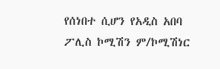የሰነበተ ሲሆን የአዲስ አበባ ፖሊስ ኮሚሽን ም/ኮሚሽነር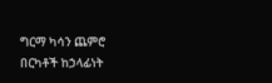ግርማ ካሳን ጨምሮ በርካቶች ከኃላፊነት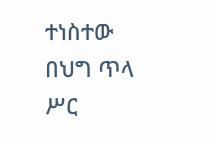ተነስተው በህግ ጥላ ሥር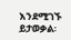እንደሚገኙ ይታወቃል፡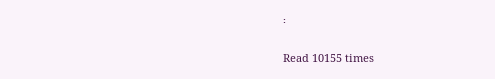፡

Read 10155 times